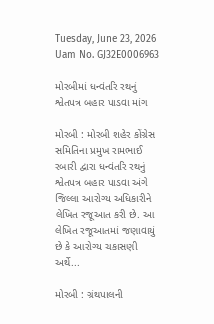Tuesday, June 23, 2026
Uam No. GJ32E0006963

મોરબીમાં ધન્વંતરિ રથનું શ્વેતપત્ર બહાર પાડવા માંગ

મોરબી : મોરબી શહેર કોંગ્રેસ સમિતિના પ્રમુખ રામભાઈ રબારી દ્વારા ધન્વંતરિ રથનું શ્વેતપત્ર બહાર પાડવા અંગે જિલ્લા આરોગ્ય અધિકારીને લેખિત રજૂઆત કરી છે. આ લેખિત રજૂઆતમાં જણાવાયું છે કે આરોગ્ય ચકાસણી અર્થે...

મોરબી : ગ્રંથપાલની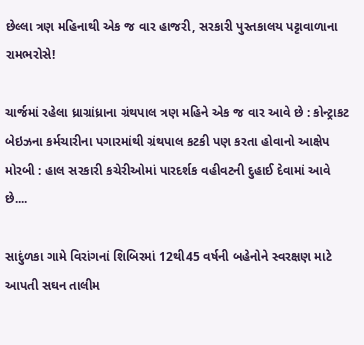છેલ્લા ત્રણ મહિનાથી એક જ વાર હાજરી, સરકારી પુસ્તકાલય પટ્ટાવાળાના રામભરોસે!

ચાર્જમાં રહેલા ધ્રાગ્રાંધ્રાના ગ્રંથપાલ ત્રણ મહિને એક જ વાર આવે છે : કોન્ટ્રાકટ બેઇઝના કર્મચારીના પગારમાંથી ગ્રંથપાલ કટકી પણ કરતા હોવાનો આક્ષેપ મોરબી : હાલ સરકારી કચેરીઓમાં પારદર્શક વહીવટની દુહાઈ દેવામાં આવે છે....

સાદુંળકા ગામે વિરાંગનાં શિબિરમાં 12થી45 વર્ષની બહેનોને સ્વરક્ષણ માટે આપતી સઘન તાલીમ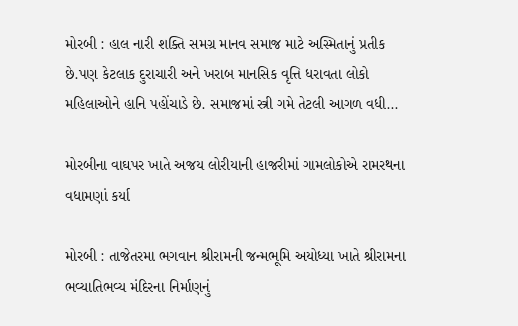મોરબી : હાલ નારી શક્તિ સમગ્ર માનવ સમાજ માટે અસ્મિતાનું પ્રતીક છે.પણ કેટલાક દુરાચારી અને ખરાબ માનસિક વૃત્તિ ધરાવતા લોકો મહિલાઓને હાનિ પહોંચાડે છે. સમાજમાં સ્ત્રી ગમે તેટલી આગળ વધી...

મોરબીના વાઘપર ખાતે અજય લોરીયાની હાજરીમાં ગામલોકોએ રામરથના વધામણાં કર્યા

મોરબી : તાજેતરમા ભગવાન શ્રીરામની જન્મભૂમિ અયોધ્યા ખાતે શ્રીરામના ભવ્યાતિભવ્ય મંદિરના નિર્માણનું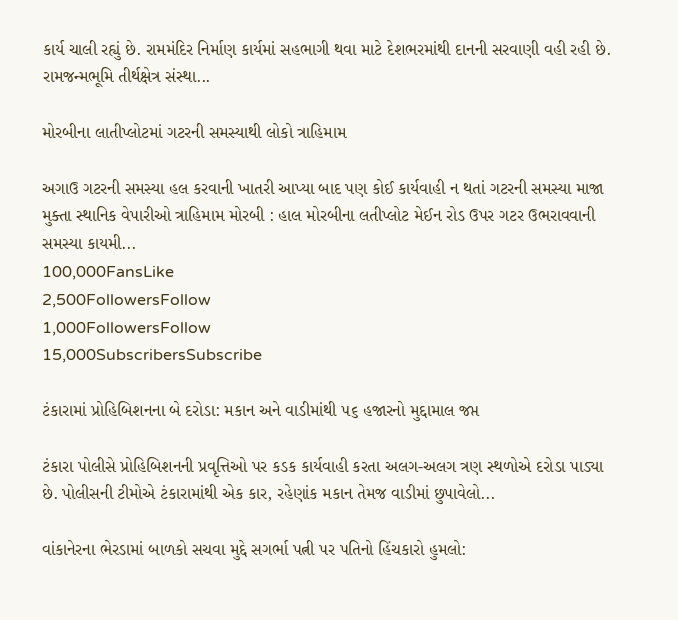કાર્ય ચાલી રહ્યું છે. રામમંદિર નિર્માણ કાર્યમાં સહભાગી થવા માટે દેશભરમાંથી દાનની સરવાણી વહી રહી છે. રામજન્મભૂમિ તીર્થક્ષેત્ર સંસ્થા...

મોરબીના લાતીપ્લોટમાં ગટરની સમસ્યાથી લોકો ત્રાહિમામ

અગાઉ ગટરની સમસ્યા હલ કરવાની ખાતરી આપ્યા બાદ પણ કોઈ કાર્યવાહી ન થતાં ગટરની સમસ્યા માજા મુક્તા સ્થાનિક વેપારીઓ ત્રાહિમામ મોરબી : હાલ મોરબીના લતીપ્લોટ મેઈન રોડ ઉપર ગટર ઉભરાવવાની સમસ્યા કાયમી...
100,000FansLike
2,500FollowersFollow
1,000FollowersFollow
15,000SubscribersSubscribe

ટંકારામાં પ્રોહિબિશનના બે દરોડા: મકાન અને વાડીમાંથી ૫૬ હજારનો મુદ્દામાલ જપ્ત

ટંકારા પોલીસે પ્રોહિબિશનની પ્રવૃત્તિઓ પર કડક કાર્યવાહી કરતા અલગ-અલગ ત્રણ સ્થળોએ દરોડા પાડ્યા છે. પોલીસની ટીમોએ ટંકારામાંથી એક કાર, રહેણાંક મકાન તેમજ વાડીમાં છુપાવેલો...

વાંકાનેરના ભેરડામાં બાળકો સચવા મુદ્દે સગર્ભા પત્ની પર પતિનો હિંચકારો હુમલો: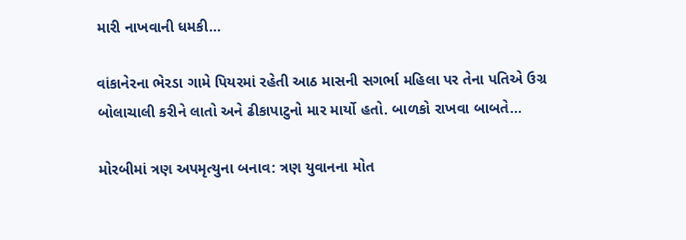મારી નાખવાની ધમકી...

વાંકાનેરના ભેરડા ગામે પિયરમાં રહેતી આઠ માસની સગર્ભા મહિલા પર તેના પતિએ ઉગ્ર બોલાચાલી કરીને લાતો અને ઢીકાપાટુનો માર માર્યો હતો. બાળકો રાખવા બાબતે...

મોરબીમાં ત્રણ અપમૃત્યુના બનાવ: ત્રણ યુવાનના મોત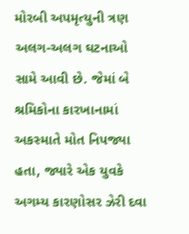મોરબી અપમૃત્યુની ત્રણ અલગ-અલગ ઘટનાઓ સામે આવી છે. જેમાં બે શ્રમિકોના કારખાનામાં અકસ્માતે મોત નિપજ્યા હતા, જ્યારે એક યુવકે અગમ્ય કારણોસર ઝેરી દવા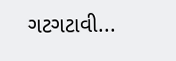ગટગટાવી...